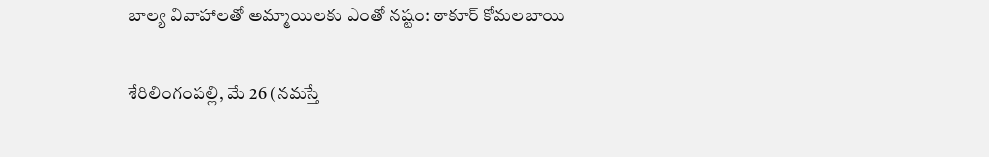బాల్య వివాహాల‌తో అమ్మాయిల‌కు ఎంతో న‌ష్టం: ఠాకూర్ కోమలబాయి

శేరిలింగంప‌ల్లి, మే 26 (న‌మ‌స్తే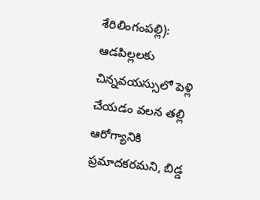శేరిలింగంప‌ల్లి): ఆడపిల్లలకు చిన్నవయస్సులో పెళ్లి చేయడం వలన తల్లి ఆరోగ్యానికి ప్రమాదకరమ‌ని, బిడ్డ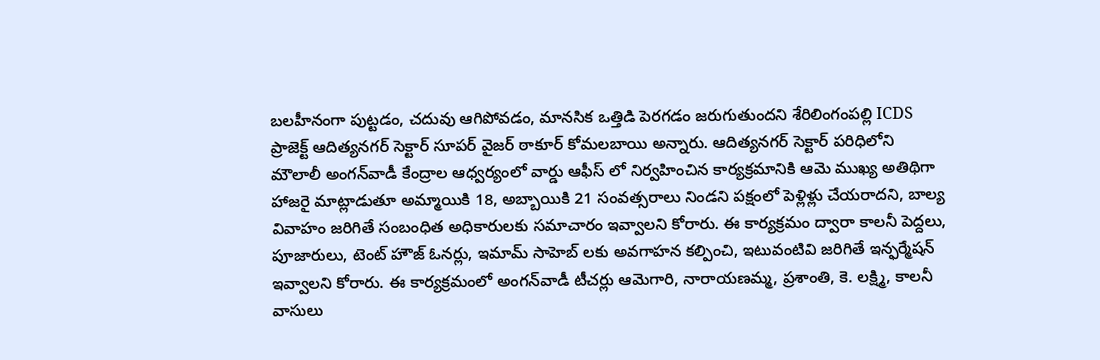బలహీనంగా పుట్టడం, చదువు ఆగిపోవడం, మానసిక ఒత్తిడి పెరగడం జరుగుతుంద‌ని శేరిలింగంపల్లి ICDS ప్రాజెక్ట్ ఆదిత్యనగర్ సెక్టార్ సూప‌ర్ వైజర్ ఠాకూర్ కోమలబాయి అన్నారు. ఆదిత్యనగర్ సెక్టార్ పరిధిలోని మౌలాలీ అంగన్‌వాడీ కేంద్రాల ఆధ్వర్యంలో వార్డు ఆఫీస్ లో నిర్వ‌హించిన కార్యక్రమానికి ఆమె ముఖ్య అతిథిగా హాజ‌రై మాట్లాడుతూ అమ్మాయికి 18, అబ్బాయికి 21 సంవత్సరాలు నిండని పక్షంలో పెళ్లిళ్లు చేయరాదని, బాల్య వివాహం జరిగితే సంబంధిత అధికారులకు సమాచారం ఇవ్వాలని కోరారు. ఈ కార్యక్రమం ద్వారా కాలనీ పెద్దలు, పూజారులు, టెంట్ హౌజ్ ఓనర్లు, ఇమామ్ సాహెబ్ లకు అవగాహన కల్పించి, ఇటువంటివి జరిగితే ఇన్ఫర్మేషన్ ఇవ్వాలని కోరారు. ఈ కార్యక్రమంలో అంగన్‌వాడీ టీచర్లు ఆమెగారి, నారాయణమ్మ, ప్రశాంతి, కె. లక్ష్మి, కాలనీ వాసులు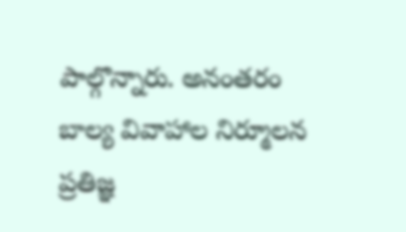పాల్గొన్నారు. అనంతరం బాల్య వివాహాల నిర్మూలన ప్రతిజ్ఞ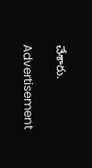చేశారు.

Advertisement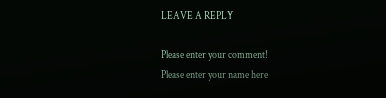LEAVE A REPLY

Please enter your comment!
Please enter your name here